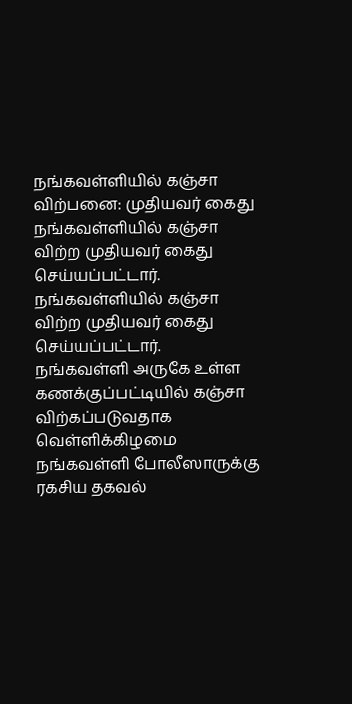நங்கவள்ளியில் கஞ்சா விற்பனை: முதியவர் கைது
நங்கவள்ளியில் கஞ்சா விற்ற முதியவர் கைது செய்யப்பட்டார்.
நங்கவள்ளியில் கஞ்சா விற்ற முதியவர் கைது செய்யப்பட்டார்.
நங்கவள்ளி அருகே உள்ள கணக்குப்பட்டியில் கஞ்சா விற்கப்படுவதாக வெள்ளிக்கிழமை நங்கவள்ளி போலீஸாருக்கு ரகசிய தகவல்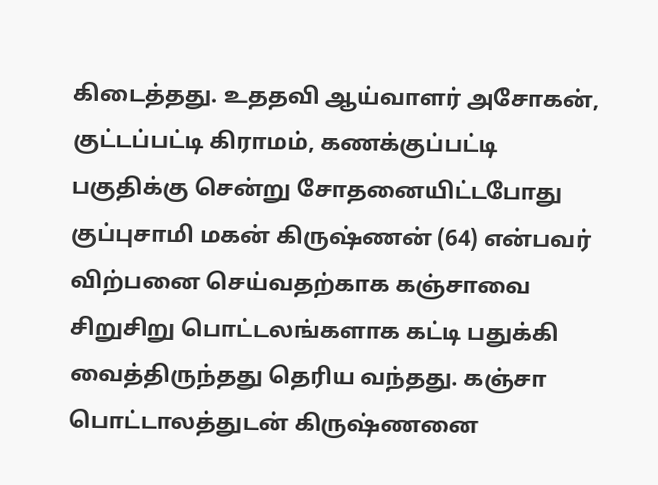கிடைத்தது. உததவி ஆய்வாளர் அசோகன், குட்டப்பட்டி கிராமம், கணக்குப்பட்டி பகுதிக்கு சென்று சோதனையிட்டபோது குப்புசாமி மகன் கிருஷ்ணன் (64) என்பவர் விற்பனை செய்வதற்காக கஞ்சாவை சிறுசிறு பொட்டலங்களாக கட்டி பதுக்கி வைத்திருந்தது தெரிய வந்தது. கஞ்சா பொட்டாலத்துடன் கிருஷ்ணனை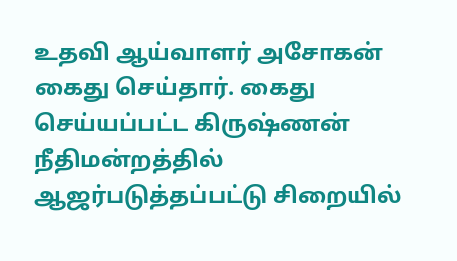உதவி ஆய்வாளர் அசோகன் கைது செய்தார். கைது செய்யப்பட்ட கிருஷ்ணன் நீதிமன்றத்தில் ஆஜர்படுத்தப்பட்டு சிறையில்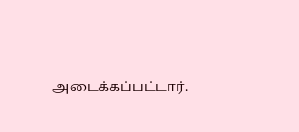அடைக்கப்பட்டார்.